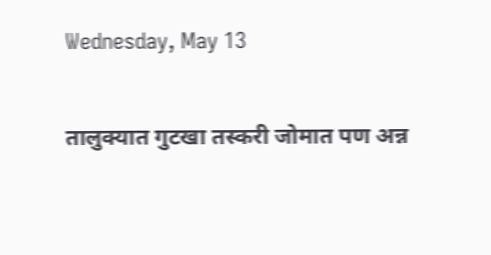Wednesday, May 13

तालुक्यात गुटखा तस्करी जोमात पण अन्न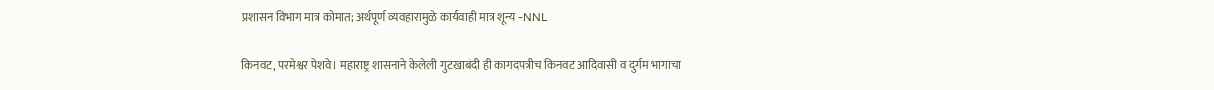प्रशासन विभाग मात्र कोमात; अर्थपूर्ण व्यवहारामुळे कार्यवाही मात्र शून्य -NNL

किनवट, परमेश्वर पेशवे। महाराष्ट्र शासनाने केलेली गुटखाबंदी ही कागदपत्रीच किनवट आदिवासी व दुर्गम भागाचा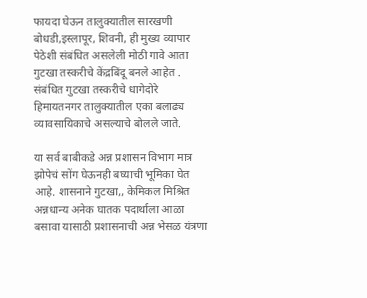फायदा घेऊन तालुक्यातील सारखणी बोधडी,इस्लापूर, शिवनी, ही मुख्य व्यापार पेठेशी संबंधित असलेली मोठी गावे आता गुटखा तस्करीचे केंद्रबिंदू बनले आहेत . संबंधित गुटखा तस्करीचे धागेदोरे हिमायतनगर तालुक्यातील एका बलाढ्य व्यावसायिकाचे असल्याचे बोलले जाते.

या सर्व बाबीकडे अन्न प्रशासन विभाग मात्र झोपेचं सोंग घेऊनही बघ्याची भूमिका घेत आहे. शासनाने गुटखा,, केमिकल मिश्रित अन्नधान्य अनेक घातक पदार्थाला आळा बसावा यासाठी प्रशासनाची अन्न भेसळ यंत्रणा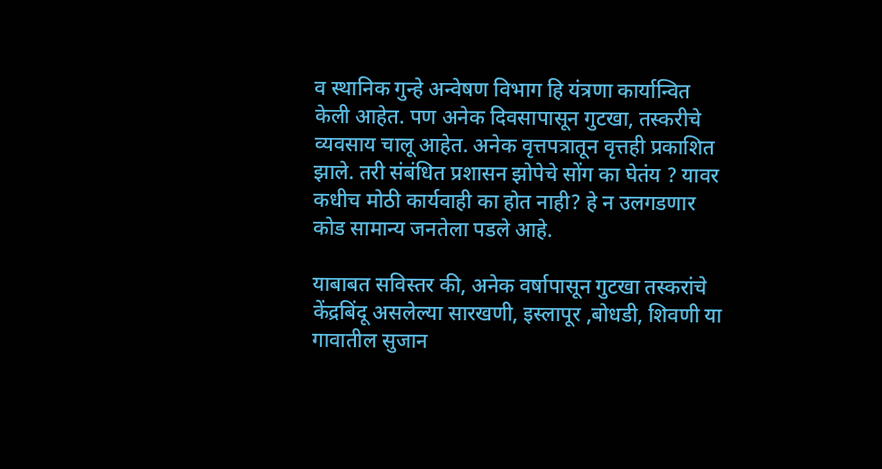व स्थानिक गुन्हे अन्वेषण विभाग हि यंत्रणा कार्यान्वित केली आहेत. पण अनेक दिवसापासून गुटखा, तस्करीचे व्यवसाय चालू आहेत. अनेक वृत्तपत्रातून वृत्तही प्रकाशित झाले. तरी संबंधित प्रशासन झोपेचे सोंग का घेतंय ? यावर कधीच मोठी कार्यवाही का होत नाही? हे न उलगडणार कोड सामान्य जनतेला पडले आहे.

याबाबत सविस्तर की, अनेक वर्षापासून गुटखा तस्करांचे केंद्रबिंदू असलेल्या सारखणी, इस्लापूर ,बोधडी, शिवणी या गावातील सुजान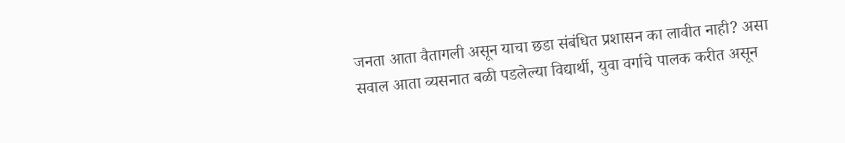जनता आता वैतागली असून याचा छडा संबंधित प्रशासन का लावीत नाही? असा सवाल आता व्यसनात बळी पडलेल्या विद्यार्थी, युवा वर्गाचे पालक करीत असून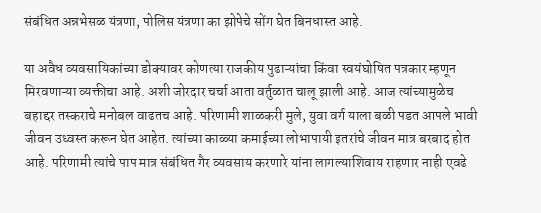संबंधित अन्नभेसळ यंत्रणा, पोलिस यंत्रणा का झोपेचे सोंग घेत बिनधास्त आहे.

या अवैध व्यवसायिकांच्या डोक्यावर कोणत्या राजकीय पुढाऱ्यांचा किंवा स्वयंघोषित पत्रकार म्हणून मिरवणाऱ्या व्यक्तीचा आहे. अशी जोरदार चर्चा आता वर्तुळात चालू झाली आहे. आज त्यांच्यामुळेच बहाद्दर तस्कराचे मनोबल वाढतच आहे. परिणामी शाळकरी मुले, युवा वर्ग याला बळी पडत आपले भावी जीवन उध्वस्त करून घेत आहेत. त्यांच्या काळ्या कमाईच्या लोभापायी इतरांचे जीवन मात्र बरबाद होत आहे. परिणामी त्यांचे पाप मात्र संबंधित गैर व्यवसाय करणारे यांना लागल्याशिवाय राहणार नाही एवढे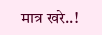मात्र खरे..!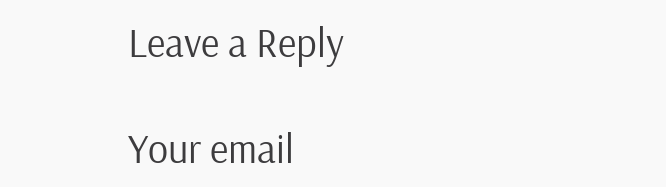Leave a Reply

Your email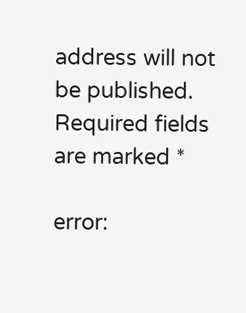address will not be published. Required fields are marked *

error: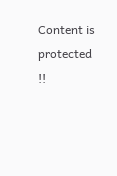Content is protected !!